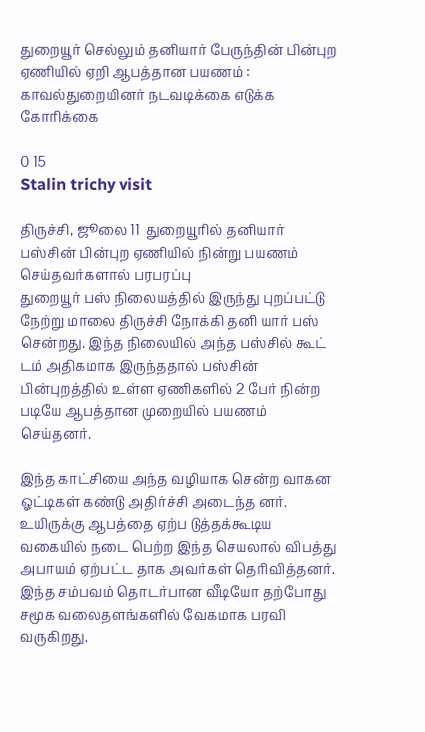துறையூர் செல்லும் தனியார் பேருந்தின் பின்புற ஏணியில் ஏறி ஆபத்தான பயணம் : காவல்துறையினர் நடவடிக்கை எடுக்க கோரிக்கை

0 15
Stalin trichy visit

திருச்சி, ஜூலை 11  துறையூரில் தனியார் பஸ்சின் பின்புற ஏணியில் நின்று பயணம் செய்தவர்களால் பரபரப்பு
துறையூர் பஸ் நிலையத்தில் இருந்து புறப்பட்டு நேற்று மாலை திருச்சி நோக்கி தனி யார் பஸ் சென்றது. இந்த நிலையில் அந்த பஸ்சில் கூட் டம் அதிகமாக இருந்ததால் பஸ்சின் பின்புறத்தில் உள்ள ஏணிகளில் 2 பேர் நின்ற படியே ஆபத்தான முறையில் பயணம் செய்தனர்.

இந்த காட்சியை அந்த வழியாக சென்ற வாகன ஓட்டிகள் கண்டு அதிர்ச்சி அடைந்த னர்.
உயிருக்கு ஆபத்தை ஏற்ப டுத்தக்கூடிய வகையில் நடை பெற்ற இந்த செயலால் விபத்து அபாயம் ஏற்பட்ட தாக அவர்கள் தெரிவித்தனர். இந்த சம்பவம் தொடர்பான வீடியோ தற்போது சமூக வலைதளங்களில் வேகமாக பரவி வருகிறது.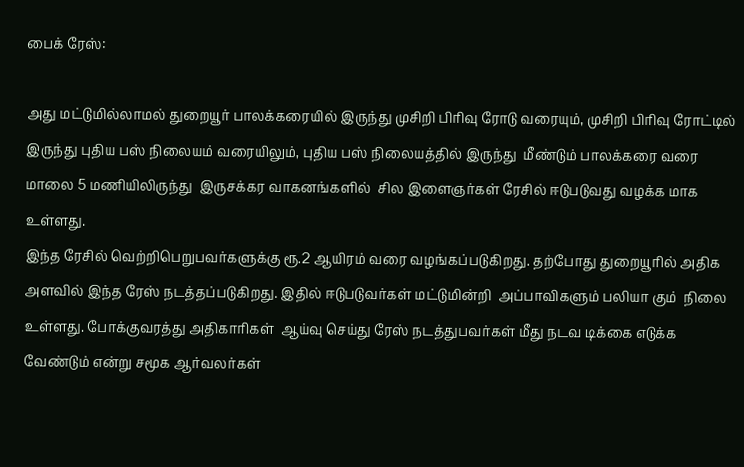பைக் ரேஸ்:

அது மட்டுமில்லாமல் துறையூர் பாலக்கரையில் இருந்து முசிறி பிரிவு ரோடு வரையும், முசிறி பிரிவு ரோட்டில் இருந்து புதிய பஸ் நிலையம் வரையிலும், புதிய பஸ் நிலையத்தில் இருந்து  மீண்டும் பாலக்கரை வரை மாலை 5 மணியிலிருந்து  இருசக்கர வாகனங்களில்  சில இளைஞர்கள் ரேசில் ஈடுபடுவது வழக்க மாக உள்ளது.
இந்த ரேசில் வெற்றிபெறுபவர்களுக்கு ரூ.2 ஆயிரம் வரை வழங்கப்படுகிறது. தற்போது துறையூரில் அதிக அளவில் இந்த ரேஸ் நடத்தப்படுகிறது. இதில் ஈடுபடுவர்கள் மட்டுமின்றி  அப்பாவிகளும் பலியா கும்  நிலை உள்ளது. போக்குவரத்து அதிகாரிகள்  ஆய்வு செய்து ரேஸ் நடத்துபவர்கள் மீது நடவ டிக்கை எடுக்க வேண்டும் என்று சமூக ஆர்வலர்கள்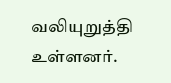வலியுறுத்தி உள்ளனர்.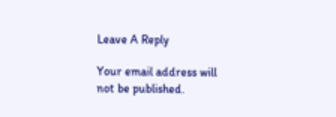Leave A Reply

Your email address will not be published.